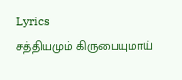Lyrics
சத்தியமும் கிருபையுமாய்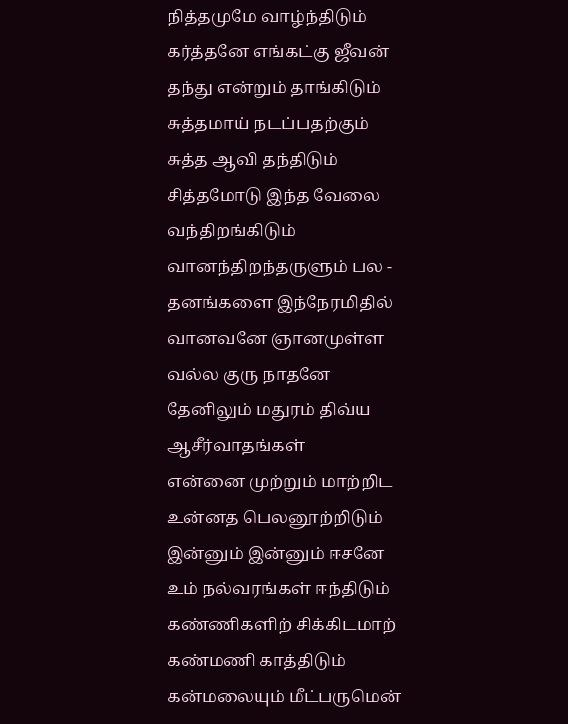நித்தமுமே வாழ்ந்திடும்
கர்த்தனே எங்கட்கு ஜீவன் தந்து என்றும் தாங்கிடும்
சுத்தமாய் நடப்பதற்கும் சுத்த ஆவி தந்திடும்
சித்தமோடு இந்த வேலை வந்திறங்கிடும்
வானந்திறந்தருளும் பல - தனங்களை இந்நேரமிதில்
வானவனே ஞானமுள்ள வல்ல குரு நாதனே
தேனிலும் மதுரம் திவ்ய ஆசீர்வாதங்கள்
என்னை முற்றும் மாற்றிட உன்னத பெலனூற்றிடும்
இன்னும் இன்னும் ஈசனே உம் நல்வரங்கள் ஈந்திடும்
கண்ணிகளிற் சிக்கிடமாற் கண்மணி காத்திடும்
கன்மலையும் மீட்பருமென்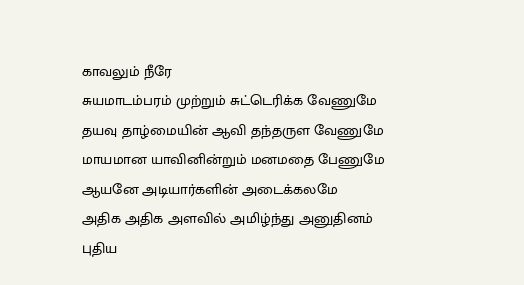காவலும் நீரே
சுயமாடம்பரம் முற்றும் சுட்டெரிக்க வேணுமே
தயவு தாழ்மையின் ஆவி தந்தருள வேணுமே
மாயமான யாவினின்றும் மனமதை பேணுமே
ஆயனே அடியார்களின் அடைக்கலமே
அதிக அதிக அளவில் அமிழ்ந்து அனுதினம்
புதிய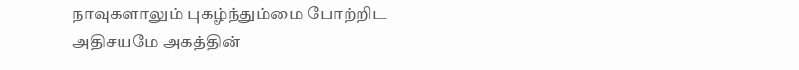நாவுகளாலும் புகழ்ந்தும்மை போற்றிட
அதிசயமே அகத்தின்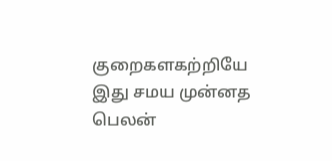குறைகளகற்றியே
இது சமய முன்னத பெலன்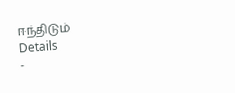ஈந்திடும்
Details
-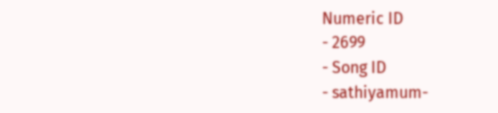Numeric ID
- 2699
- Song ID
- sathiyamum-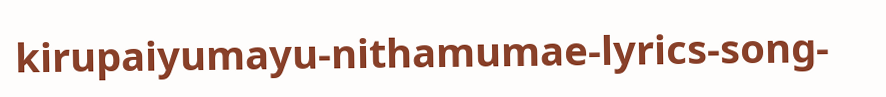kirupaiyumayu-nithamumae-lyrics-song-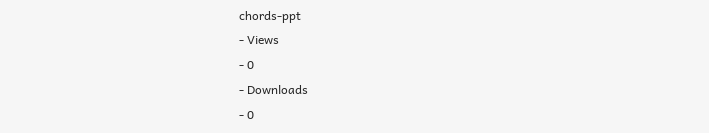chords-ppt
- Views
- 0
- Downloads
- 0